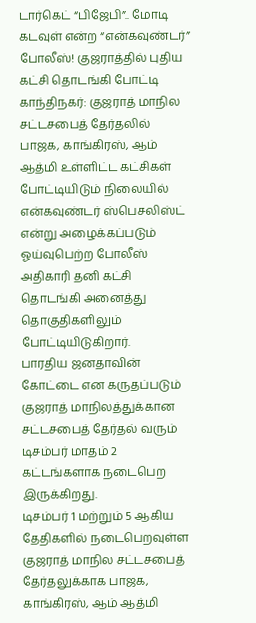டார்கெட் “பிஜேபி”.. மோடி கடவுள் என்ற “என்கவுண்டர்” போலீஸ்! குஜராத்தில் புதிய கட்சி தொடங்கி போட்டி
காந்திநகர்: குஜராத் மாநில சட்டசபைத் தேர்தலில் பாஜக, காங்கிரஸ், ஆம் ஆத்மி உள்ளிட்ட கட்சிகள் போட்டியிடும் நிலையில் என்கவுண்டர் ஸ்பெசலிஸ்ட் என்று அழைக்கப்படும் ஓய்வுபெற்ற போலீஸ் அதிகாரி தனி கட்சி தொடங்கி அனைத்து தொகுதிகளிலும் போட்டியிடுகிறார்.
பாரதிய ஜனதாவின் கோட்டை என கருதப்படும் குஜராத் மாநிலத்துக்கான சட்டசபைத் தேர்தல் வரும் டிசம்பர் மாதம் 2 கட்டங்களாக நடைபெற இருக்கிறது.
டிசம்பர் 1 மற்றும் 5 ஆகிய தேதிகளில் நடைபெறவுள்ள குஜராத் மாநில சட்டசபைத் தேர்தலுக்காக பாஜக, காங்கிரஸ், ஆம் ஆத்மி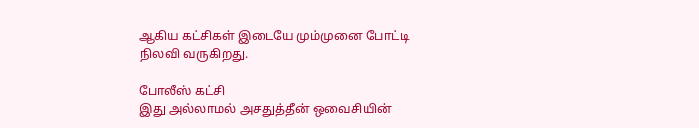ஆகிய கட்சிகள் இடையே மும்முனை போட்டி நிலவி வருகிறது.

போலீஸ் கட்சி
இது அல்லாமல் அசதுத்தீன் ஒவைசியின்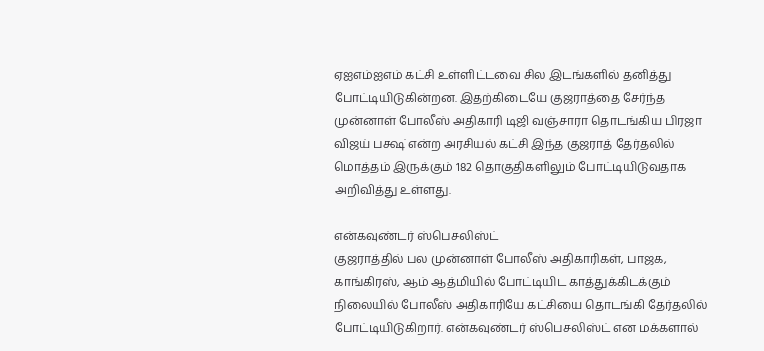ஏஐஎம்ஐஎம் கட்சி உள்ளிட்டவை சில இடங்களில் தனித்து போட்டியிடுகின்றன. இதற்கிடையே குஜராத்தை சேர்ந்த முன்னாள் போலீஸ் அதிகாரி டிஜி வஞ்சாரா தொடங்கிய பிரஜா விஜய் பக்ஷ் என்ற அரசியல் கட்சி இந்த குஜராத் தேர்தலில் மொத்தம் இருக்கும் 182 தொகுதிகளிலும் போட்டியிடுவதாக அறிவித்து உள்ளது.

என்கவுண்டர் ஸ்பெசலிஸ்ட்
குஜராத்தில் பல முன்னாள் போலீஸ் அதிகாரிகள், பாஜக, காங்கிரஸ், ஆம் ஆத்மியில் போட்டியிட காத்துக்கிடக்கும் நிலையில் போலீஸ் அதிகாரியே கட்சியை தொடங்கி தேர்தலில் போட்டியிடுகிறார். என்கவுண்டர் ஸ்பெசலிஸ்ட் என மக்களால்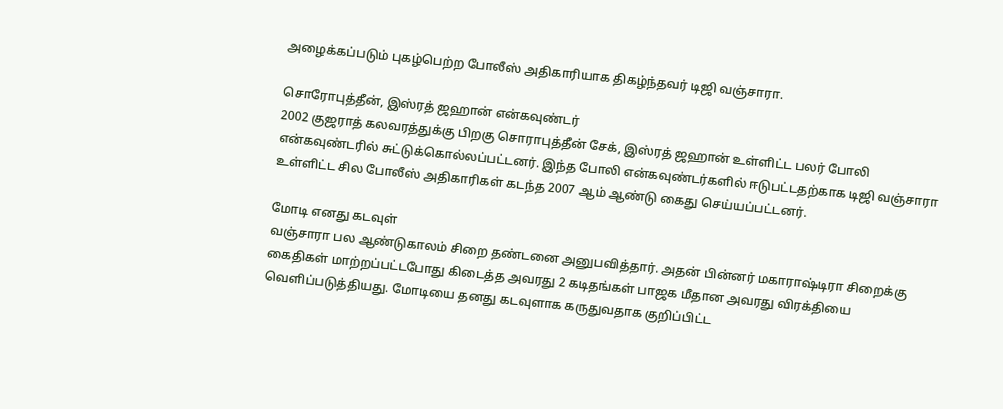அழைக்கப்படும் புகழ்பெற்ற போலீஸ் அதிகாரியாக திகழ்ந்தவர் டிஜி வஞ்சாரா.

சொரோபுத்தீன், இஸ்ரத் ஜஹான் என்கவுண்டர்
2002 குஜராத் கலவரத்துக்கு பிறகு சொராபுத்தீன் சேக், இஸ்ரத் ஜஹான் உள்ளிட்ட பலர் போலி என்கவுண்டரில் சுட்டுக்கொல்லப்பட்டனர். இந்த போலி என்கவுண்டர்களில் ஈடுபட்டதற்காக டிஜி வஞ்சாரா உள்ளிட்ட சில போலீஸ் அதிகாரிகள் கடந்த 2007 ஆம் ஆண்டு கைது செய்யப்பட்டனர்.

மோடி எனது கடவுள்
வஞ்சாரா பல ஆண்டுகாலம் சிறை தண்டனை அனுபவித்தார். அதன் பின்னர் மகாராஷ்டிரா சிறைக்கு கைதிகள் மாற்றப்பட்டபோது கிடைத்த அவரது 2 கடிதங்கள் பாஜக மீதான அவரது விரக்தியை வெளிப்படுத்தியது. மோடியை தனது கடவுளாக கருதுவதாக குறிப்பிட்ட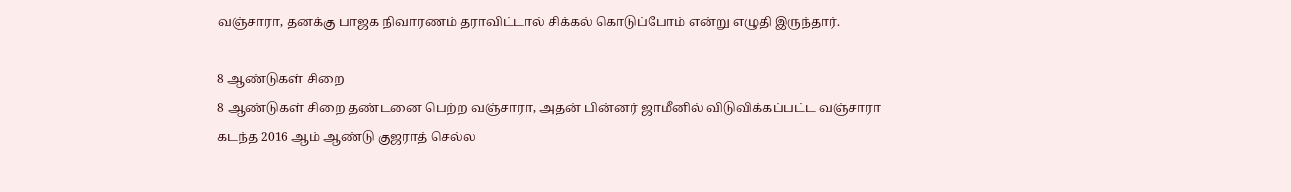வஞ்சாரா, தனக்கு பாஜக நிவாரணம் தராவிட்டால் சிக்கல் கொடுப்போம் என்று எழுதி இருந்தார்.

8 ஆண்டுகள் சிறை
8 ஆண்டுகள் சிறை தண்டனை பெற்ற வஞ்சாரா, அதன் பின்னர் ஜாமீனில் விடுவிக்கப்பட்ட வஞ்சாரா கடந்த 2016 ஆம் ஆண்டு குஜராத் செல்ல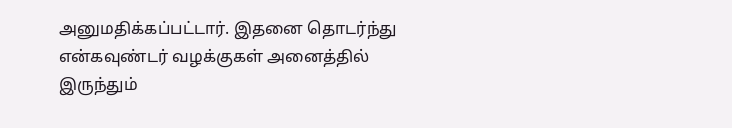அனுமதிக்கப்பட்டார். இதனை தொடர்ந்து என்கவுண்டர் வழக்குகள் அனைத்தில் இருந்தும்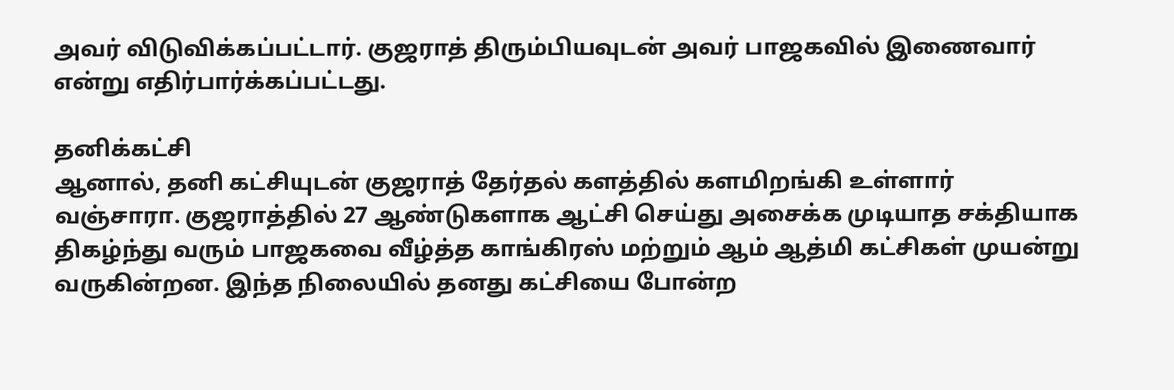அவர் விடுவிக்கப்பட்டார். குஜராத் திரும்பியவுடன் அவர் பாஜகவில் இணைவார் என்று எதிர்பார்க்கப்பட்டது.

தனிக்கட்சி
ஆனால், தனி கட்சியுடன் குஜராத் தேர்தல் களத்தில் களமிறங்கி உள்ளார் வஞ்சாரா. குஜராத்தில் 27 ஆண்டுகளாக ஆட்சி செய்து அசைக்க முடியாத சக்தியாக திகழ்ந்து வரும் பாஜகவை வீழ்த்த காங்கிரஸ் மற்றும் ஆம் ஆத்மி கட்சிகள் முயன்று வருகின்றன. இந்த நிலையில் தனது கட்சியை போன்ற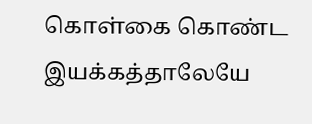கொள்கை கொண்ட இயக்கத்தாலேயே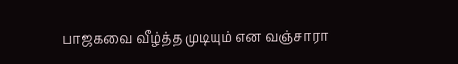பாஜகவை வீழ்த்த முடியும் என வஞ்சாரா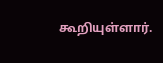கூறியுள்ளார்.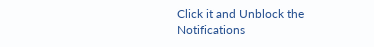Click it and Unblock the Notifications